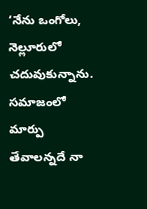‘నేను ఒంగోలు, నెల్లూరులో చదువుకున్నాను. సమాజంలో మార్పు తేవాలన్నదే నా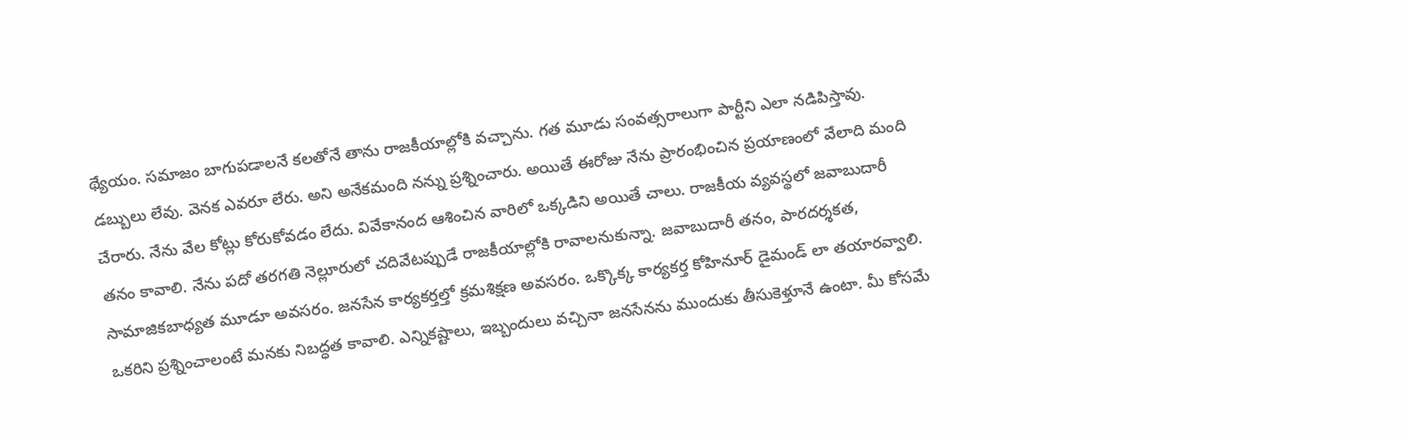థ్యేయం. సమాజం బాగుపడాలనే కలతోనే తాను రాజకీయాల్లోకి వచ్చాను. గత మూడు సంవత్సరాలుగా పార్టీని ఎలా నడిపిస్తావు. డబ్బులు లేవు. వెనక ఎవరూ లేరు. అని అనేకమంది నన్ను ప్రశ్నించారు. అయితే ఈరోజు నేను ప్రారంభించిన ప్రయాణంలో వేలాది మంది చేరారు. నేను వేల కోట్లు కోరుకోవడం లేదు. వివేకానంద ఆశించిన వారిలో ఒక్కడిని అయితే చాలు. రాజకీయ వ్యవస్థలో జవాబుదారీ తనం కావాలి. నేను పదో తరగతి నెల్లూరులో చదివేటప్పుడే రాజకీయాల్లోకి రావాలనుకున్నా. జవాబుదారీ తనం, పారదర్శకత, సామాజికబాధ్యత మూడూ అవసరం. జనసేన కార్యకర్తల్తో క్రమశిక్షణ అవసరం. ఒక్కొక్క కార్యకర్త కోహినూర్ డైమండ్ లా తయారవ్వాలి. ఒకరిని ప్రశ్నించాలంటే మనకు నిబద్ధత కావాలి. ఎన్నికష్టాలు, ఇబ్బందులు వచ్చినా జనసేనను ముందుకు తీసుకెళ్తూనే ఉంటా. మీ కోసమే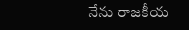నేను రాజకీయ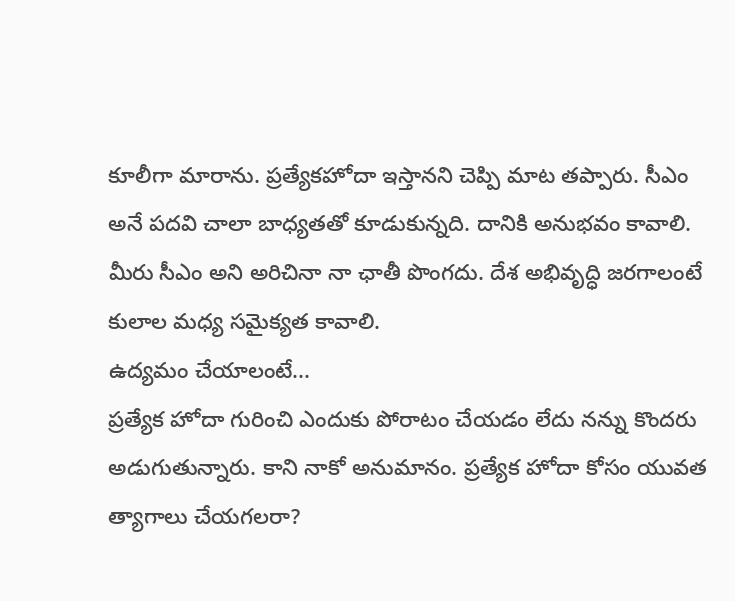కూలీగా మారాను. ప్రత్యేకహోదా ఇస్తానని చెప్పి మాట తప్పారు. సీఎం అనే పదవి చాలా బాధ్యతతో కూడుకున్నది. దానికి అనుభవం కావాలి. మీరు సీఎం అని అరిచినా నా ఛాతీ పొంగదు. దేశ అభివృద్ధి జరగాలంటే కులాల మధ్య సమైక్యత కావాలి.
ఉద్యమం చేయాలంటే...
ప్రత్యేక హోదా గురించి ఎందుకు పోరాటం చేయడం లేదు నన్ను కొందరు అడుగుతున్నారు. కాని నాకో అనుమానం. ప్రత్యేక హోదా కోసం యువత త్యాగాలు చేయగలరా?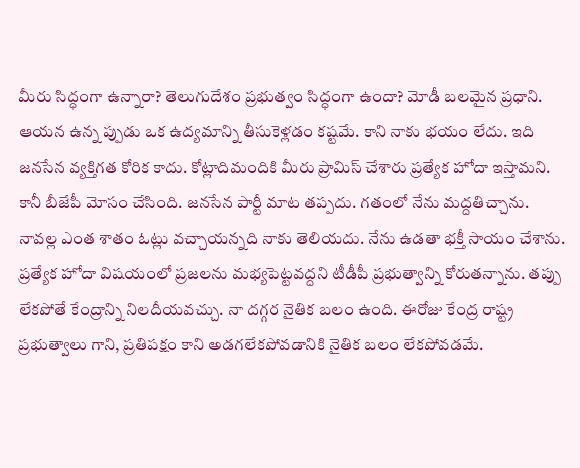మీరు సిద్ధంగా ఉన్నారా? తెలుగుదేశం ప్రభుత్వం సిద్ధంగా ఉందా? మోడీ బలమైన ప్రధాని. ఆయన ఉన్న ప్పుడు ఒక ఉద్యమాన్ని తీసుకెళ్లడం కష్టమే. కాని నాకు భయం లేదు. ఇది జనసేన వ్యక్తిగత కోరిక కాదు. కోట్లాదిమందికి మీరు ప్రామిస్ చేశారు ప్రత్యేక హోదా ఇస్తామని. కానీ బీజేపీ మోసం చేసింది. జనసేన పార్టీ మాట తప్పదు. గతంలో నేను మద్దతిచ్చాను. నావల్ల ఎంత శాతం ఓట్లు వచ్చాయన్నది నాకు తెలియదు. నేను ఉడతా భక్తీ సాయం చేశాను. ప్రత్యేక హోదా విషయంలో ప్రజలను మభ్యపెట్టవద్దని టీడీపీ ప్రభుత్వాన్ని కోరుతన్నాను. తప్పు లేకపోతే కేంద్రాన్ని నిలదీయవచ్చు. నా దగ్గర నైతిక బలం ఉంది. ఈరోజు కేంద్ర రాష్ట్ర ప్రభుత్వాలు గాని, ప్రతిపక్షం కాని అడగలేకపోవడానికి నైతిక బలం లేకపోవడమే.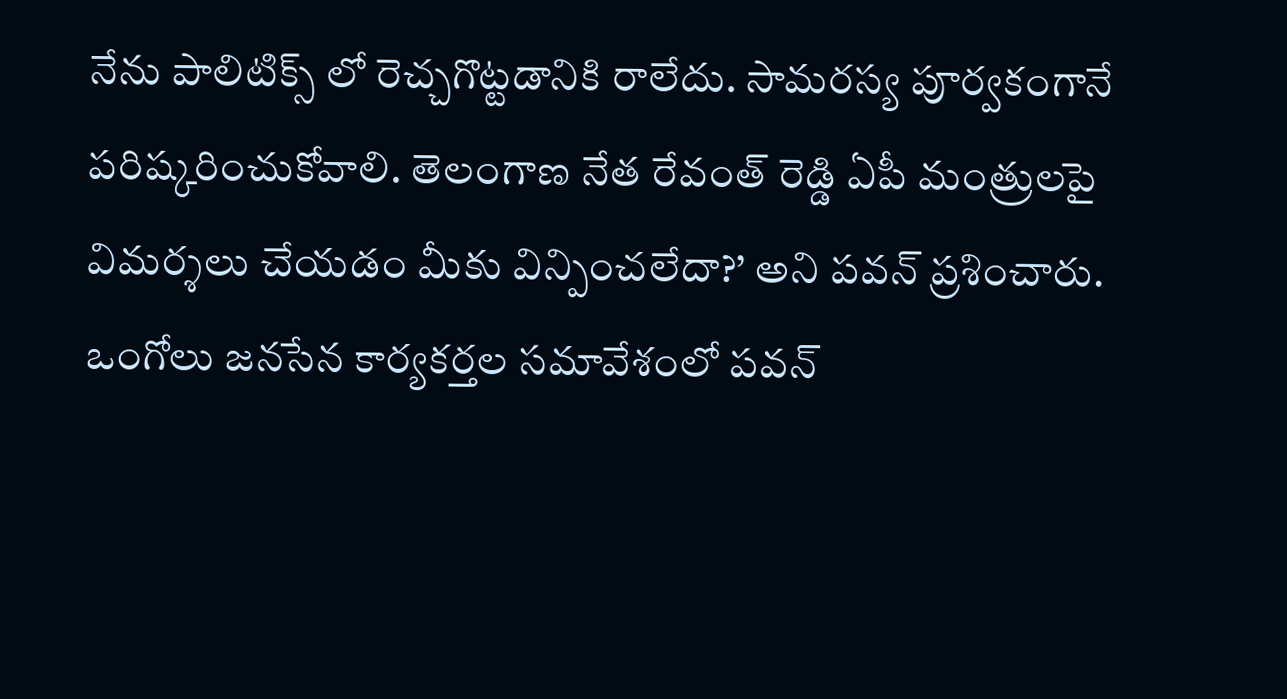నేను పాలిటిక్స్ లో రెచ్చగొట్టడానికి రాలేదు. సామరస్య పూర్వకంగానే పరిష్కరించుకోవాలి. తెలంగాణ నేత రేవంత్ రెడ్డి ఏపీ మంత్రులపై విమర్శలు చేయడం మీకు విన్పించలేదా?’ అని పవన్ ప్రశించారు. ఒంగోలు జనసేన కార్యకర్తల సమావేశంలో పవన్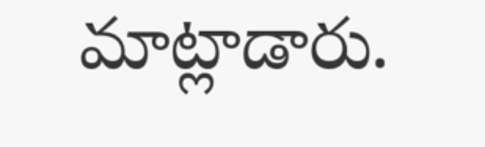మాట్లాడారు.